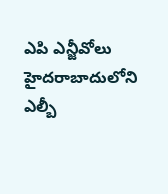ఎపి ఎన్జీవోలు హైదరాబాదులోని ఎల్బీ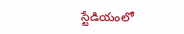స్టేడియంలో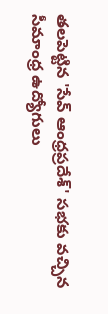తలపెట్టిన 'సేవ్ ఆంధ్రప్రదేశ్' సభకు వచ్చిన సీమాంధ్ర ఉద్యోగులు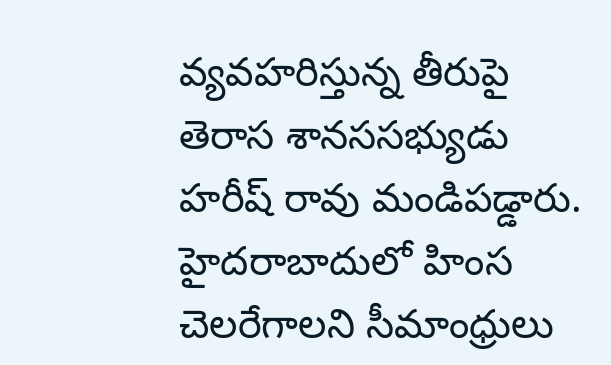వ్యవహరిస్తున్న తీరుపై తెరాస శానససభ్యుడు హరీష్ రావు మండిపడ్డారు. హైదరాబాదులో హింస చెలరేగాలని సీమాంధ్రులు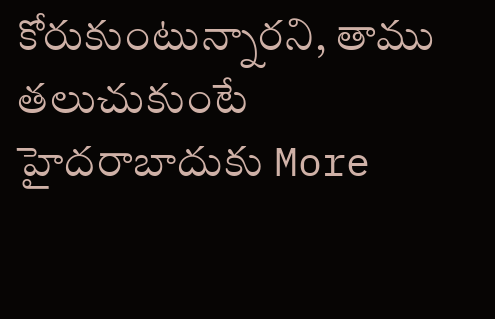కోరుకుంటున్నారని, తాము తలుచుకుంటే హైదరాబాదుకు More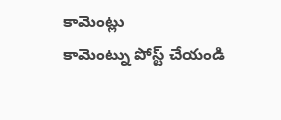కామెంట్లు
కామెంట్ను పోస్ట్ చేయండి